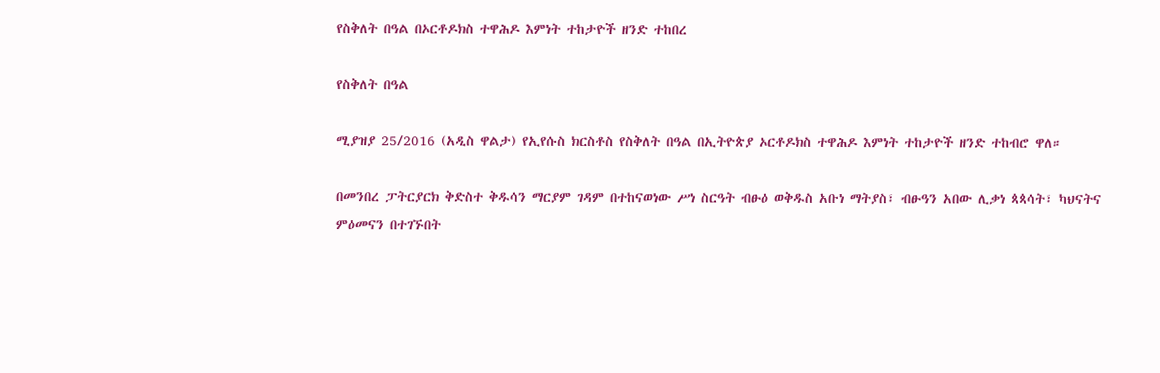የስቅለት በዓል በኦርቶዶክስ ተዋሕዶ እምነት ተከታዮች ዘንድ ተከበረ

የስቅለት በዓል

ሚያዝያ 25/2016 (አዲስ ዋልታ) የኢየሱስ ክርስቶስ የስቅለት በዓል በኢትዮጵያ ኦርቶዶክስ ተዋሕዶ እምነት ተከታዮች ዘንድ ተከብሮ ዋለ።

በመንበረ ፓትርያርክ ቅድስተ ቅዱሳን ማርያም ገዳም በተከናወነው ሥነ ስርዓት ብፁዕ ወቅዱስ አቡነ ማትያስ፣ ብፁዓን አበው ሊቃነ ጳጳሳት፣ ካህናትና ምዕመናን በተገኙበት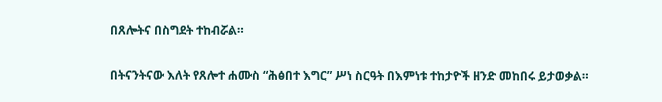በጸሎትና በስግደት ተከብሯል።

በትናንትናው እለት የጸሎተ ሐሙስ “ሕፅበተ እግር” ሥነ ስርዓት በእምነቱ ተከታዮች ዘንድ መከበሩ ይታወቃል።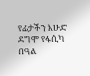የፊታችን እሁድ ደግሞ የፋሲካ በዓል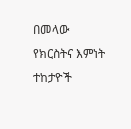በመላው የክርስትና እምነት ተከታዮች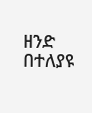ዘንድ በተለያዩ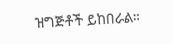ዝግጅቶች ይከበራል።